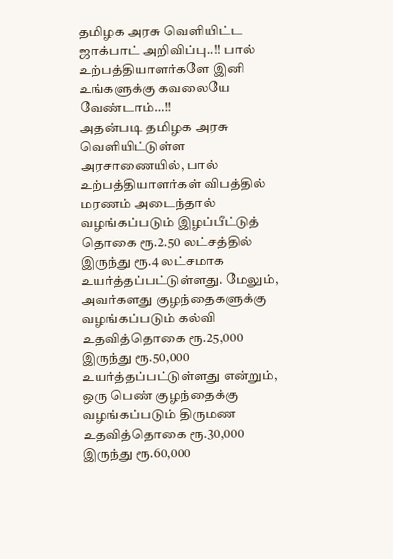தமிழக அரசு வெளியிட்ட ஜாக்பாட் அறிவிப்பு..!! பால் உற்பத்தியாளர்களே இனி உங்களுக்கு கவலையே வேண்டாம்…!!
அதன்படி தமிழக அரசு வெளியிட்டுள்ள அரசாணையில், பால் உற்பத்தியாளர்கள் விபத்தில் மரணம் அடைந்தால் வழங்கப்படும் இழப்பீட்டுத் தொகை ரூ.2.50 லட்சத்தில் இருந்து ரூ.4 லட்சமாக உயர்த்தப்பட்டுள்ளது. மேலும், அவர்களது குழந்தைகளுக்கு வழங்கப்படும் கல்வி உதவித்தொகை ரூ.25,000 இருந்து ரூ.50,000 உயர்த்தப்பட்டுள்ளது என்றும், ஒரு பெண் குழந்தைக்கு வழங்கப்படும் திருமண உதவித்தொகை ரூ.30,000 இருந்து ரூ.60,000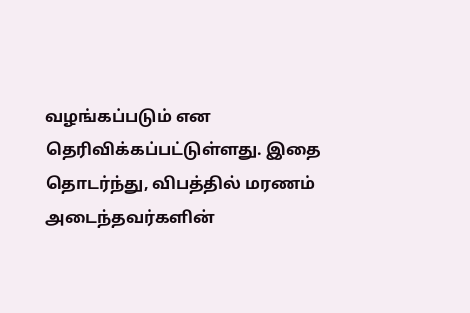வழங்கப்படும் என தெரிவிக்கப்பட்டுள்ளது. இதை தொடர்ந்து, விபத்தில் மரணம் அடைந்தவர்களின்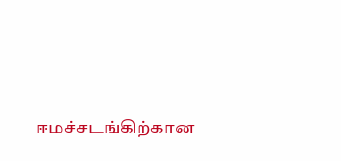ஈமச்சடங்கிற்கான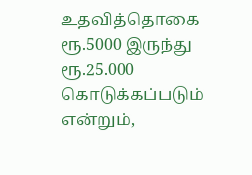உதவித்தொகை ரூ.5000 இருந்து ரூ.25.000 கொடுக்கப்படும் என்றும்,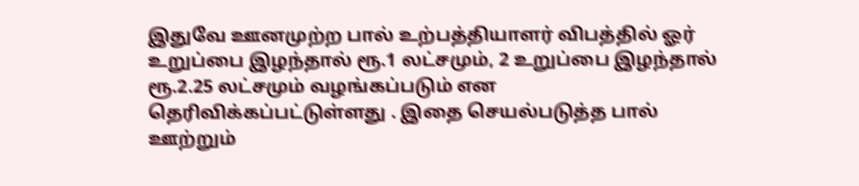இதுவே ஊனமுற்ற பால் உற்பத்தியாளர் விபத்தில் ஓர் உறுப்பை இழந்தால் ரூ.1 லட்சமும், 2 உறுப்பை இழந்தால் ரூ.2.25 லட்சமும் வழங்கப்படும் என தெரிவிக்கப்பட்டுள்ளது . இதை செயல்படுத்த பால் ஊற்றும்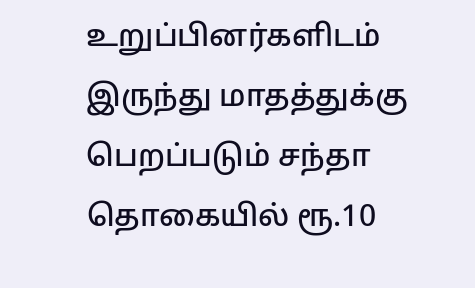உறுப்பினர்களிடம் இருந்து மாதத்துக்கு பெறப்படும் சந்தா தொகையில் ரூ.10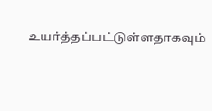உயர்த்தப்பட்டுள்ளதாகவும்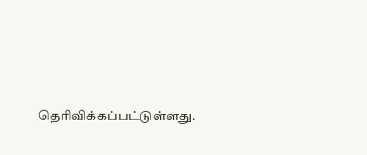தெரிவிக்கப்பட்டுள்ளது.